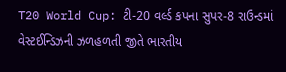T20 World Cup: ટી-20 વર્લ્ડ કપના સુપર-8 રાઉન્ડમાં વેસ્ટઈન્ડિઝની ઝળહળતી જીતે ભારતીય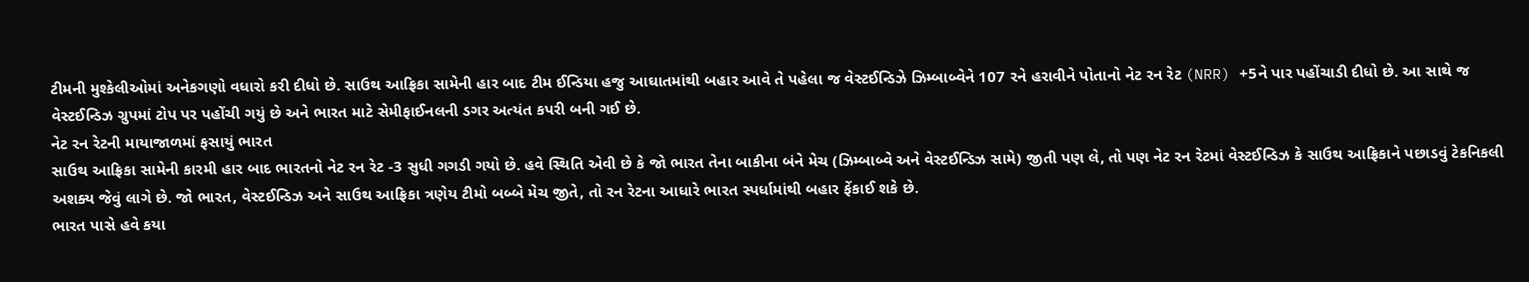ટીમની મુશ્કેલીઓમાં અનેકગણો વધારો કરી દીધો છે. સાઉથ આફ્રિકા સામેની હાર બાદ ટીમ ઈન્ડિયા હજુ આઘાતમાંથી બહાર આવે તે પહેલા જ વેસ્ટઈન્ડિઝે ઝિમ્બાબ્વેને 107 રને હરાવીને પોતાનો નેટ રન રેટ (NRR) +5ને પાર પહોંચાડી દીધો છે. આ સાથે જ વેસ્ટઈન્ડિઝ ગ્રુપમાં ટોપ પર પહોંચી ગયું છે અને ભારત માટે સેમીફાઈનલની ડગર અત્યંત કપરી બની ગઈ છે.
નેટ રન રેટની માયાજાળમાં ફસાયું ભારત
સાઉથ આફ્રિકા સામેની કારમી હાર બાદ ભારતનો નેટ રન રેટ -3 સુધી ગગડી ગયો છે. હવે સ્થિતિ એવી છે કે જો ભારત તેના બાકીના બંને મેચ (ઝિમ્બાબ્વે અને વેસ્ટઈન્ડિઝ સામે) જીતી પણ લે, તો પણ નેટ રન રેટમાં વેસ્ટઈન્ડિઝ કે સાઉથ આફ્રિકાને પછાડવું ટેકનિકલી અશક્ય જેવું લાગે છે. જો ભારત, વેસ્ટઈન્ડિઝ અને સાઉથ આફ્રિકા ત્રણેય ટીમો બબ્બે મેચ જીતે, તો રન રેટના આધારે ભારત સ્પર્ધામાંથી બહાર ફેંકાઈ શકે છે.
ભારત પાસે હવે કયા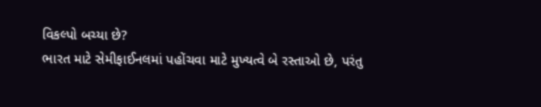વિકલ્પો બચ્યા છે?
ભારત માટે સેમીફાઈનલમાં પહોંચવા માટે મુખ્યત્વે બે રસ્તાઓ છે, પરંતુ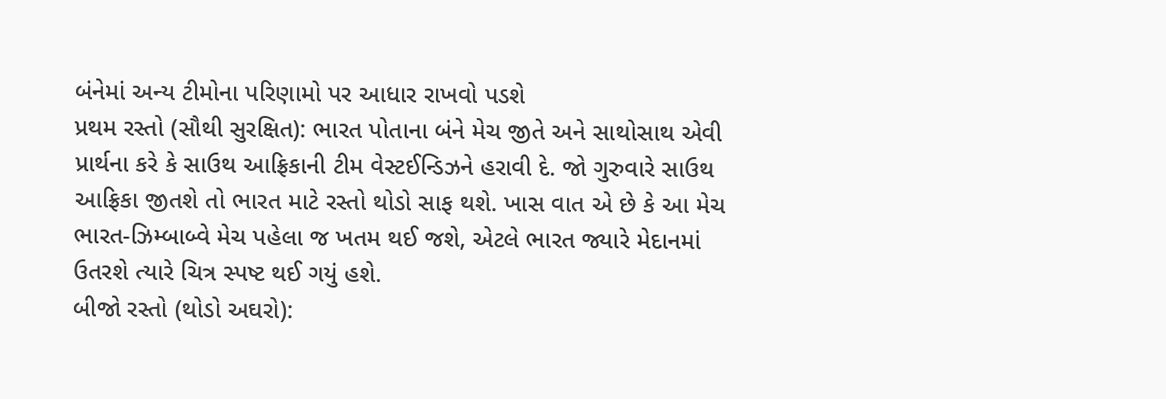બંનેમાં અન્ય ટીમોના પરિણામો પર આધાર રાખવો પડશે
પ્રથમ રસ્તો (સૌથી સુરક્ષિત): ભારત પોતાના બંને મેચ જીતે અને સાથોસાથ એવી પ્રાર્થના કરે કે સાઉથ આફ્રિકાની ટીમ વેસ્ટઈન્ડિઝને હરાવી દે. જો ગુરુવારે સાઉથ આફ્રિકા જીતશે તો ભારત માટે રસ્તો થોડો સાફ થશે. ખાસ વાત એ છે કે આ મેચ ભારત-ઝિમ્બાબ્વે મેચ પહેલા જ ખતમ થઈ જશે, એટલે ભારત જ્યારે મેદાનમાં ઉતરશે ત્યારે ચિત્ર સ્પષ્ટ થઈ ગયું હશે.
બીજો રસ્તો (થોડો અઘરો):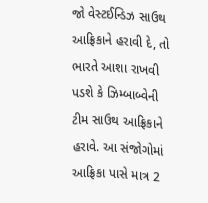જો વેસ્ટઈન્ડિઝ સાઉથ આફ્રિકાને હરાવી દે, તો ભારતે આશા રાખવી પડશે કે ઝિમ્બાબ્વેની ટીમ સાઉથ આફ્રિકાને હરાવે. આ સંજોગોમાં આફ્રિકા પાસે માત્ર 2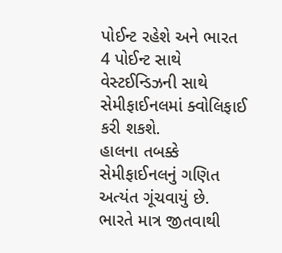પોઈન્ટ રહેશે અને ભારત 4 પોઈન્ટ સાથે વેસ્ટઈન્ડિઝની સાથે સેમીફાઈનલમાં ક્વોલિફાઈ કરી શકશે.
હાલના તબક્કે સેમીફાઈનલનું ગણિત અત્યંત ગૂંચવાયું છે. ભારતે માત્ર જીતવાથી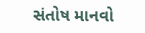સંતોષ માનવો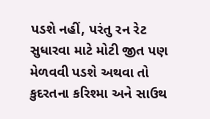પડશે નહીં, પરંતુ રન રેટ સુધારવા માટે મોટી જીત પણ મેળવવી પડશે અથવા તો કુદરતના કરિશ્મા અને સાઉથ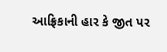આફ્રિકાની હાર કે જીત પર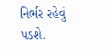નિર્ભર રહેવું પડશે.